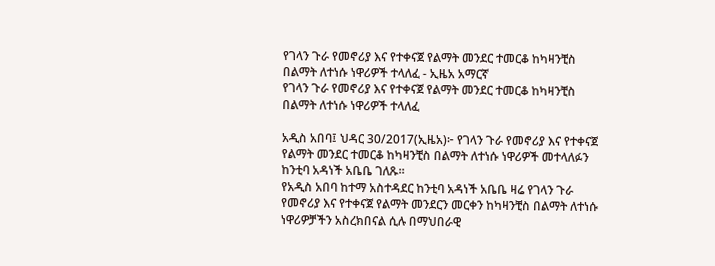የገላን ጉራ የመኖሪያ እና የተቀናጀ የልማት መንደር ተመርቆ ከካዛንቺስ በልማት ለተነሱ ነዋሪዎች ተላለፈ - ኢዜአ አማርኛ
የገላን ጉራ የመኖሪያ እና የተቀናጀ የልማት መንደር ተመርቆ ከካዛንቺስ በልማት ለተነሱ ነዋሪዎች ተላለፈ

አዲስ አበባ፤ ህዳር 30/2017(ኢዜአ)፦ የገላን ጉራ የመኖሪያ እና የተቀናጀ የልማት መንደር ተመርቆ ከካዛንቺስ በልማት ለተነሱ ነዋሪዎች መተላለፉን ከንቲባ አዳነች አቤቤ ገለጹ።
የአዲስ አበባ ከተማ አስተዳደር ከንቲባ አዳነች አቤቤ ዛሬ የገላን ጉራ የመኖሪያ እና የተቀናጀ የልማት መንደርን መርቀን ከካዛንቺስ በልማት ለተነሱ ነዋሪዎቻችን አስረክበናል ሲሉ በማህበራዊ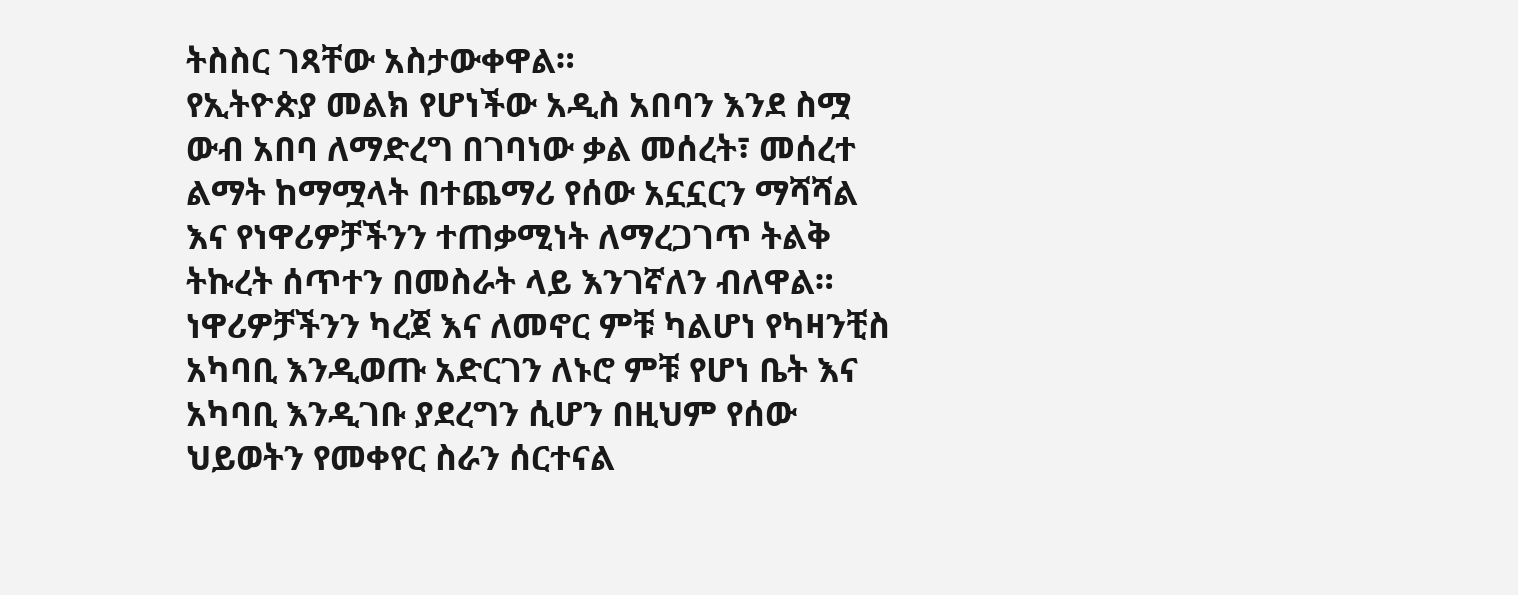ትስስር ገጻቸው አስታውቀዋል።
የኢትዮጵያ መልክ የሆነችው አዲስ አበባን እንደ ስሟ ውብ አበባ ለማድረግ በገባነው ቃል መሰረት፣ መሰረተ ልማት ከማሟላት በተጨማሪ የሰው አኗኗርን ማሻሻል እና የነዋሪዎቻችንን ተጠቃሚነት ለማረጋገጥ ትልቅ ትኩረት ሰጥተን በመስራት ላይ እንገኛለን ብለዋል።
ነዋሪዎቻችንን ካረጀ እና ለመኖር ምቹ ካልሆነ የካዛንቺስ አካባቢ እንዲወጡ አድርገን ለኑሮ ምቹ የሆነ ቤት እና አካባቢ እንዲገቡ ያደረግን ሲሆን በዚህም የሰው ህይወትን የመቀየር ስራን ሰርተናል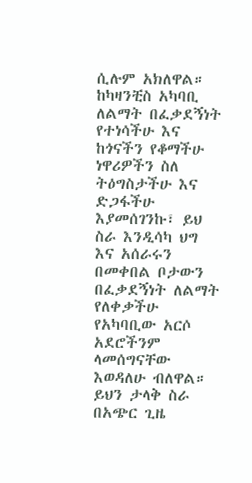ሲሉም አክለዋል።
ከካዛንቺስ አካባቢ ለልማት በፈቃደኝነት የተነሳችሁ እና ከጎናችን የቆማችሁ ነዋሪዎችን ስለ ትዕግስታችሁ እና ድጋፋችሁ እያመሰገንኩ፣ ይህ ስራ እንዲሳካ ህግ እና አሰራሩን በመቀበል ቦታውን በፈቃደኝነት ለልማት የለቀቃችሁ የአካባቢው አርሶ አደሮችንም ላመሰግናቸው እወዳለሁ ብለዋል።
ይህን ታላቅ ስራ በአጭር ጊዜ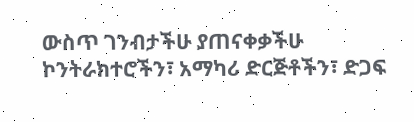ውስጥ ገንብታችሁ ያጠናቀቃችሁ ኮንትራክተሮችን፣ አማካሪ ድርጅቶችን፣ ድጋፍ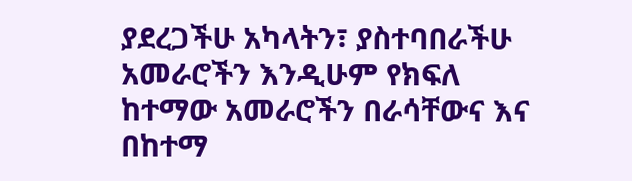ያደረጋችሁ አካላትን፣ ያስተባበራችሁ አመራሮችን እንዲሁም የክፍለ ከተማው አመራሮችን በራሳቸውና እና በከተማ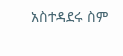አስተዳደሩ ስም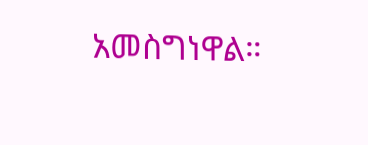አመስግነዋል።